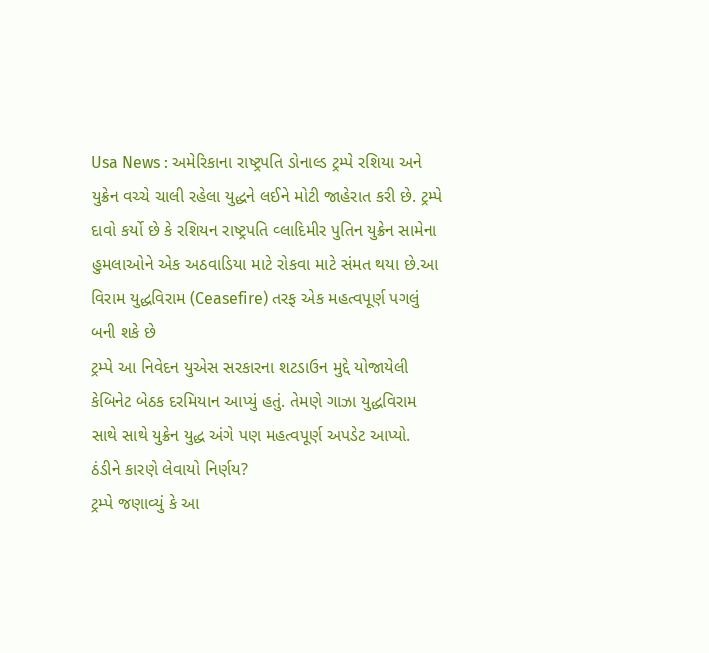Usa News : અમેરિકાના રાષ્ટ્રપતિ ડોનાલ્ડ ટ્રમ્પે રશિયા અને યુક્રેન વચ્ચે ચાલી રહેલા યુદ્ધને લઈને મોટી જાહેરાત કરી છે. ટ્રમ્પે દાવો કર્યો છે કે રશિયન રાષ્ટ્રપતિ વ્લાદિમીર પુતિન યુક્રેન સામેના હુમલાઓને એક અઠવાડિયા માટે રોકવા માટે સંમત થયા છે.આ વિરામ યુદ્ધવિરામ (Ceasefire) તરફ એક મહત્વપૂર્ણ પગલું બની શકે છે
ટ્રમ્પે આ નિવેદન યુએસ સરકારના શટડાઉન મુદ્દે યોજાયેલી કેબિનેટ બેઠક દરમિયાન આપ્યું હતું. તેમણે ગાઝા યુદ્ધવિરામ સાથે સાથે યુક્રેન યુદ્ધ અંગે પણ મહત્વપૂર્ણ અપડેટ આપ્યો.
ઠંડીને કારણે લેવાયો નિર્ણય?
ટ્રમ્પે જણાવ્યું કે આ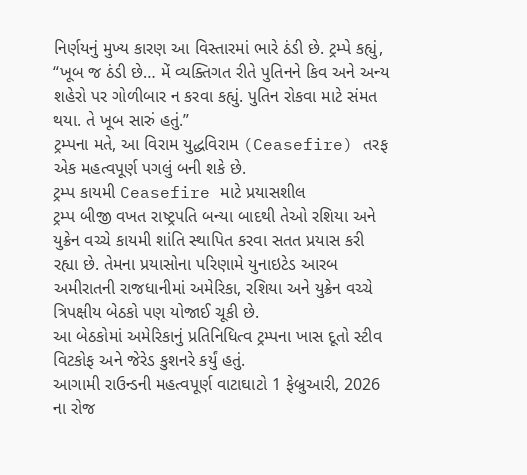નિર્ણયનું મુખ્ય કારણ આ વિસ્તારમાં ભારે ઠંડી છે. ટ્રમ્પે કહ્યું, “ખૂબ જ ઠંડી છે… મેં વ્યક્તિગત રીતે પુતિનને કિવ અને અન્ય શહેરો પર ગોળીબાર ન કરવા કહ્યું. પુતિન રોકવા માટે સંમત થયા. તે ખૂબ સારું હતું.”
ટ્રમ્પના મતે, આ વિરામ યુદ્ધવિરામ (Ceasefire) તરફ એક મહત્વપૂર્ણ પગલું બની શકે છે.
ટ્રમ્પ કાયમી Ceasefire માટે પ્રયાસશીલ
ટ્રમ્પ બીજી વખત રાષ્ટ્રપતિ બન્યા બાદથી તેઓ રશિયા અને યુક્રેન વચ્ચે કાયમી શાંતિ સ્થાપિત કરવા સતત પ્રયાસ કરી રહ્યા છે. તેમના પ્રયાસોના પરિણામે યુનાઇટેડ આરબ અમીરાતની રાજધાનીમાં અમેરિકા, રશિયા અને યુક્રેન વચ્ચે ત્રિપક્ષીય બેઠકો પણ યોજાઈ ચૂકી છે.
આ બેઠકોમાં અમેરિકાનું પ્રતિનિધિત્વ ટ્રમ્પના ખાસ દૂતો સ્ટીવ વિટકોફ અને જેરેડ કુશનરે કર્યું હતું.
આગામી રાઉન્ડની મહત્વપૂર્ણ વાટાઘાટો 1 ફેબ્રુઆરી, 2026 ના રોજ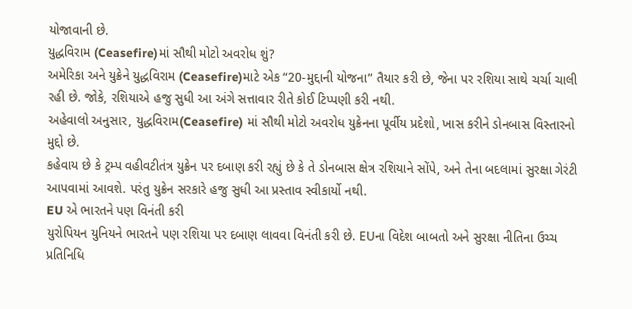યોજાવાની છે.
યુદ્ધવિરામ (Ceasefire)માં સૌથી મોટો અવરોધ શું?
અમેરિકા અને યુક્રેને યુદ્ધવિરામ (Ceasefire)માટે એક “20-મુદ્દાની યોજના” તૈયાર કરી છે, જેના પર રશિયા સાથે ચર્ચા ચાલી રહી છે. જોકે, રશિયાએ હજુ સુધી આ અંગે સત્તાવાર રીતે કોઈ ટિપ્પણી કરી નથી.
અહેવાલો અનુસાર, યુદ્ધવિરામ(Ceasefire) માં સૌથી મોટો અવરોધ યુક્રેનના પૂર્વીય પ્રદેશો, ખાસ કરીને ડોનબાસ વિસ્તારનો મુદ્દો છે.
કહેવાય છે કે ટ્રમ્પ વહીવટીતંત્ર યુક્રેન પર દબાણ કરી રહ્યું છે કે તે ડોનબાસ ક્ષેત્ર રશિયાને સોંપે, અને તેના બદલામાં સુરક્ષા ગેરંટી આપવામાં આવશે. પરંતુ યુક્રેન સરકારે હજુ સુધી આ પ્રસ્તાવ સ્વીકાર્યો નથી.
EU એ ભારતને પણ વિનંતી કરી
યુરોપિયન યુનિયને ભારતને પણ રશિયા પર દબાણ લાવવા વિનંતી કરી છે. EUના વિદેશ બાબતો અને સુરક્ષા નીતિના ઉચ્ચ પ્રતિનિધિ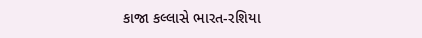કાજા કલ્લાસે ભારત-રશિયા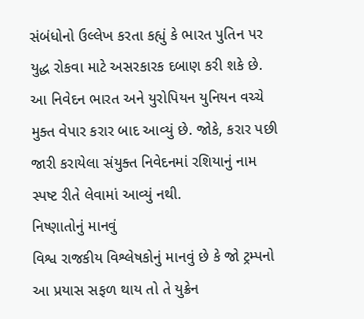સંબંધોનો ઉલ્લેખ કરતા કહ્યું કે ભારત પુતિન પર યુદ્ધ રોકવા માટે અસરકારક દબાણ કરી શકે છે.
આ નિવેદન ભારત અને યુરોપિયન યુનિયન વચ્ચે મુક્ત વેપાર કરાર બાદ આવ્યું છે. જોકે, કરાર પછી જારી કરાયેલા સંયુક્ત નિવેદનમાં રશિયાનું નામ સ્પષ્ટ રીતે લેવામાં આવ્યું નથી.
નિષ્ણાતોનું માનવું
વિશ્વ રાજકીય વિશ્લેષકોનું માનવું છે કે જો ટ્રમ્પનો આ પ્રયાસ સફળ થાય તો તે યુક્રેન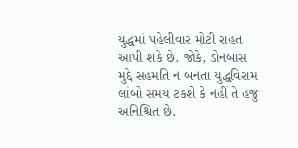યુદ્ધમાં પહેલીવાર મોટી રાહત આપી શકે છે. જોકે, ડોનબાસ મુદ્દે સહમતિ ન બનતા યુદ્ધવિરામ લાંબો સમય ટકશે કે નહીં તે હજુ અનિશ્ચિત છે.